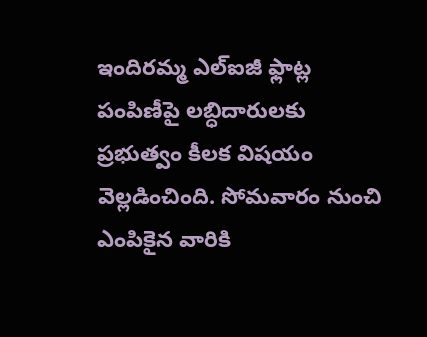ఇందిరమ్మ ఎల్ఐజీ ఫ్లాట్ల పంపిణీపై లబ్ధిదారులకు ప్రభుత్వం కీలక విషయం వెల్లడించింది. సోమవారం నుంచి ఎంపికైన వారికి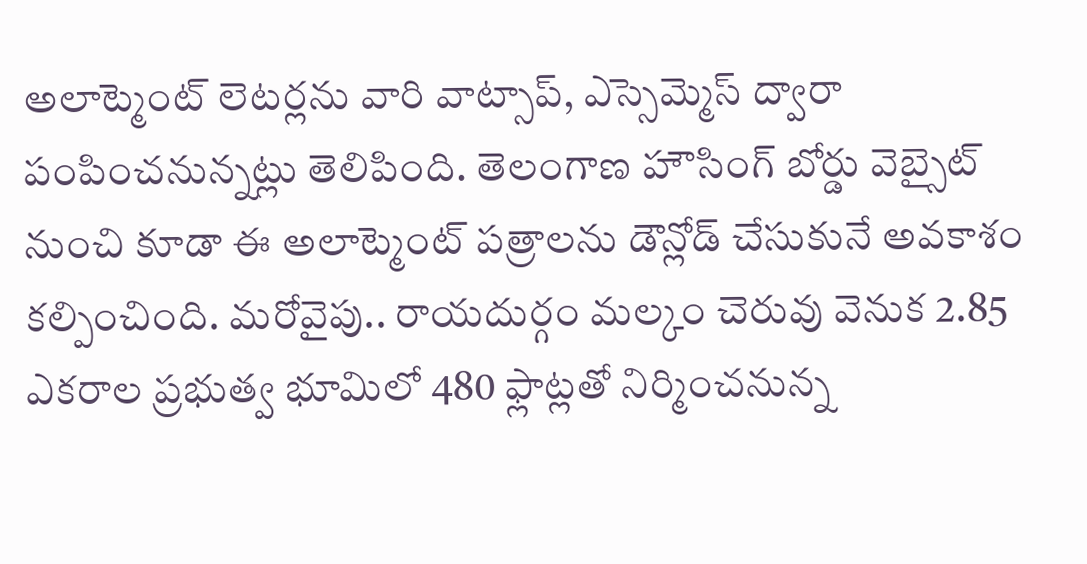అలాట్మెంట్ లెటర్లను వారి వాట్సాప్, ఎస్సెమ్మెస్ ద్వారా పంపించనున్నట్లు తెలిపింది. తెలంగాణ హౌసింగ్ బోర్డు వెబ్సైట్ నుంచి కూడా ఈ అలాట్మెంట్ పత్రాలను డౌన్లోడ్ చేసుకునే అవకాశం కల్పించింది. మరోవైపు.. రాయదుర్గం మల్కం చెరువు వెనుక 2.85 ఎకరాల ప్రభుత్వ భూమిలో 480 ఫ్లాట్లతో నిర్మించనున్న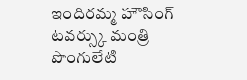ఇందిరమ్మ హౌసింగ్ టవర్స్కు మంత్రి పొంగులేటి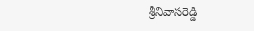శ్రీనివాసరెడ్డి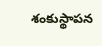శంకుస్థాపన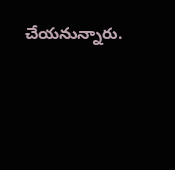చేయనున్నారు.